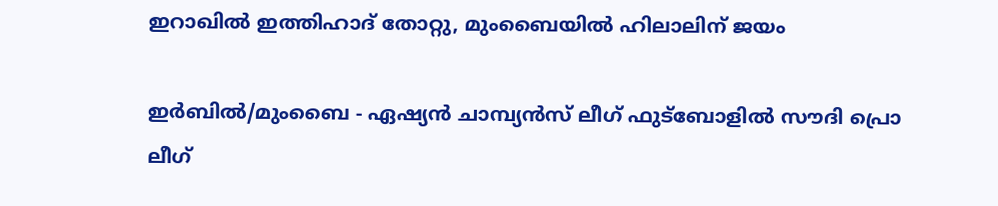ഇറാഖില്‍ ഇത്തിഹാദ് തോറ്റു, മുംബൈയില്‍ ഹിലാലിന് ജയം

ഇര്‍ബില്‍/മുംബൈ - ഏഷ്യന്‍ ചാമ്പ്യന്‍സ് ലീഗ് ഫുട്‌ബോളില്‍ സൗദി പ്രൊ ലീഗ്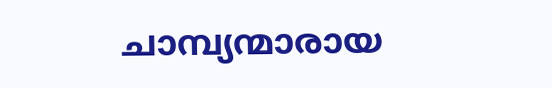ചാമ്പ്യന്മാരായ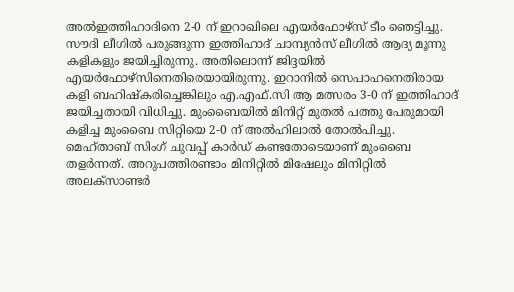അല്‍ഇത്തിഹാദിനെ 2-0 ന് ഇറാഖിലെ എയര്‍ഫോഴ്‌സ് ടീം ഞെട്ടിച്ചു. സൗദി ലീഗില്‍ പരുങ്ങുന്ന ഇത്തിഹാദ് ചാമ്പ്യന്‍സ് ലീഗില്‍ ആദ്യ മൂന്നു കളികളും ജയിച്ചിരുന്നു. അതിലൊന്ന് ജിദ്ദയില്‍ എയര്‍ഫോഴ്‌സിനെതിരെയായിരുന്നു. ഇറാനില്‍ സെപാഹനെതിരായ കളി ബഹിഷ്‌കരിച്ചെങ്കിലും എ.എഫ്.സി ആ മത്സരം 3-0 ന് ഇത്തിഹാദ് ജയിച്ചതായി വിധിച്ചു. മുംബൈയില്‍ മിനിറ്റ് മുതല്‍ പത്തു പേരുമായി കളിച്ച മുംബൈ സിറ്റിയെ 2-0 ന് അല്‍ഹിലാല്‍ തോല്‍പിച്ചു. മെഹ്താബ് സിംഗ് ചുവപ്പ് കാര്‍ഡ് കണ്ടതോടെയാണ് മുംബൈ തളര്‍ന്നത്. അറുപത്തിരണ്ടാം മിനിറ്റില്‍ മിഷേലും മിനിറ്റില്‍ അലക്‌സാണ്ടര്‍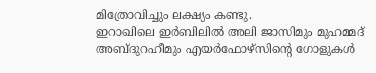മിത്രോവിച്ചും ലക്ഷ്യം കണ്ടു.
ഇറാഖിലെ ഇര്‍ബിലില്‍ അലി ജാസിമും മുഹമ്മദ് അബ്ദുറഹീമും എയര്‍ഫോഴ്‌സിന്റെ ഗോളുകള്‍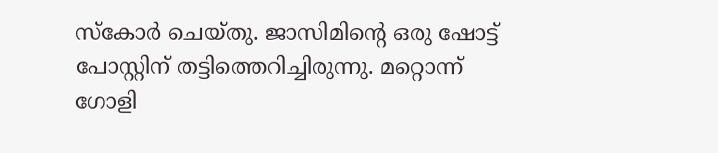സ്‌കോര്‍ ചെയ്തു. ജാസിമിന്റെ ഒരു ഷോട്ട് പോസ്റ്റിന് തട്ടിത്തെറിച്ചിരുന്നു. മറ്റൊന്ന് ഗോളി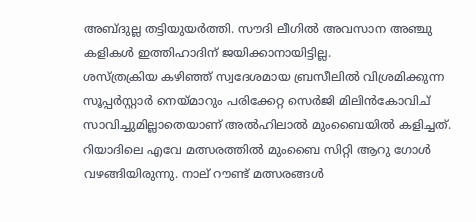അബ്ദുല്ല തട്ടിയുയര്‍ത്തി. സൗദി ലീഗില്‍ അവസാന അഞ്ചു കളികള്‍ ഇത്തിഹാദിന് ജയിക്കാനായിട്ടില്ല.
ശസ്ത്രക്രിയ കഴിഞ്ഞ് സ്വദേശമായ ബ്രസീലില്‍ വിശ്രമിക്കുന്ന സൂപ്പര്‍സ്റ്റാര്‍ നെയ്മാറും പരിക്കേറ്റ സെര്‍ജി മിലിന്‍കോവിച് സാവിച്ചുമില്ലാതെയാണ് അല്‍ഹിലാല്‍ മുംബൈയില്‍ കളിച്ചത്. റിയാദിലെ എവേ മത്സരത്തില്‍ മുംബൈ സിറ്റി ആറു ഗോള്‍ വഴങ്ങിയിരുന്നു. നാല് റൗണ്ട് മത്സരങ്ങള്‍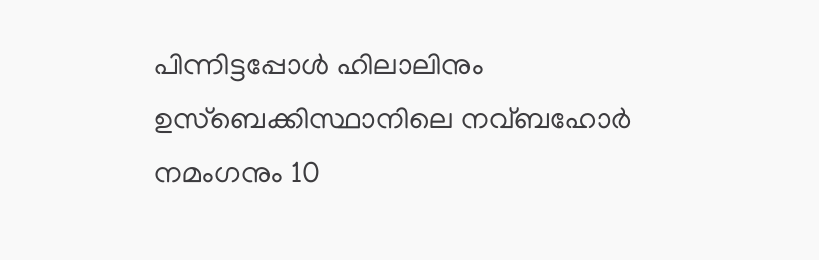പിന്നിട്ടപ്പോള്‍ ഹിലാലിനും ഉസ്‌ബെക്കിസ്ഥാനിലെ നവ്ബഹോര്‍ നമംഗനും 10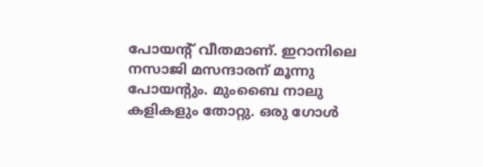പോയന്റ് വീതമാണ്. ഇറാനിലെ നസാജി മസന്ദാരന് മൂന്നു പോയന്റും. മുംബൈ നാലു കളികളും തോറ്റു. ഒരു ഗോള്‍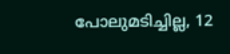പോലുമടിച്ചില്ല, 12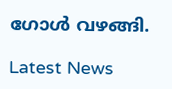ഗോള്‍ വഴങ്ങി.

Latest News